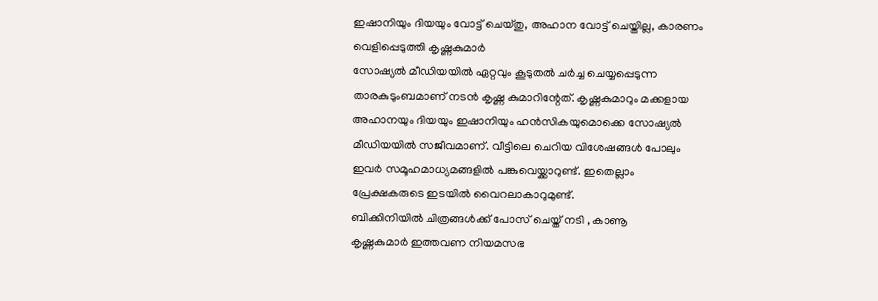ഇഷാനിയും ദിയയും വോട്ട് ചെയ്തു, അഹാന വോട്ട് ചെയ്തില്ല, കാരണം വെളിപ്പെടുത്തി കൃഷ്ണകുമാർ
സോഷ്യൽ മീഡിയയിൽ ഏറ്റവും കൂടുതൽ ചർച്ച ചെയ്യപ്പെടുന്ന താരകുടുംബമാണ് നടൻ കൃഷ്ണ കുമാറിന്റേത്. കൃഷ്ണകുമാറും മക്കളായ അഹാനയും ദിയയും ഇഷാനിയും ഹൻസികയുമൊക്കെ സോഷ്യൽ മീഡിയയിൽ സജീവമാണ്. വീട്ടിലെ ചെറിയ വിശേഷങ്ങൾ പോലും ഇവർ സമൂഹമാധ്യമങ്ങളിൽ പങ്കുവെയ്ക്കാറുണ്ട്. ഇതെല്ലാം പ്രേക്ഷകരുടെ ഇടയിൽ വൈറലാകാറുമുണ്ട്.
ബിക്കിനിയിൽ ചിത്രങ്ങൾക്ക് പോസ് ചെയ്ത് നടി , കാണൂ
കൃഷ്ണകുമാർ ഇത്തവണ നിയമസഭ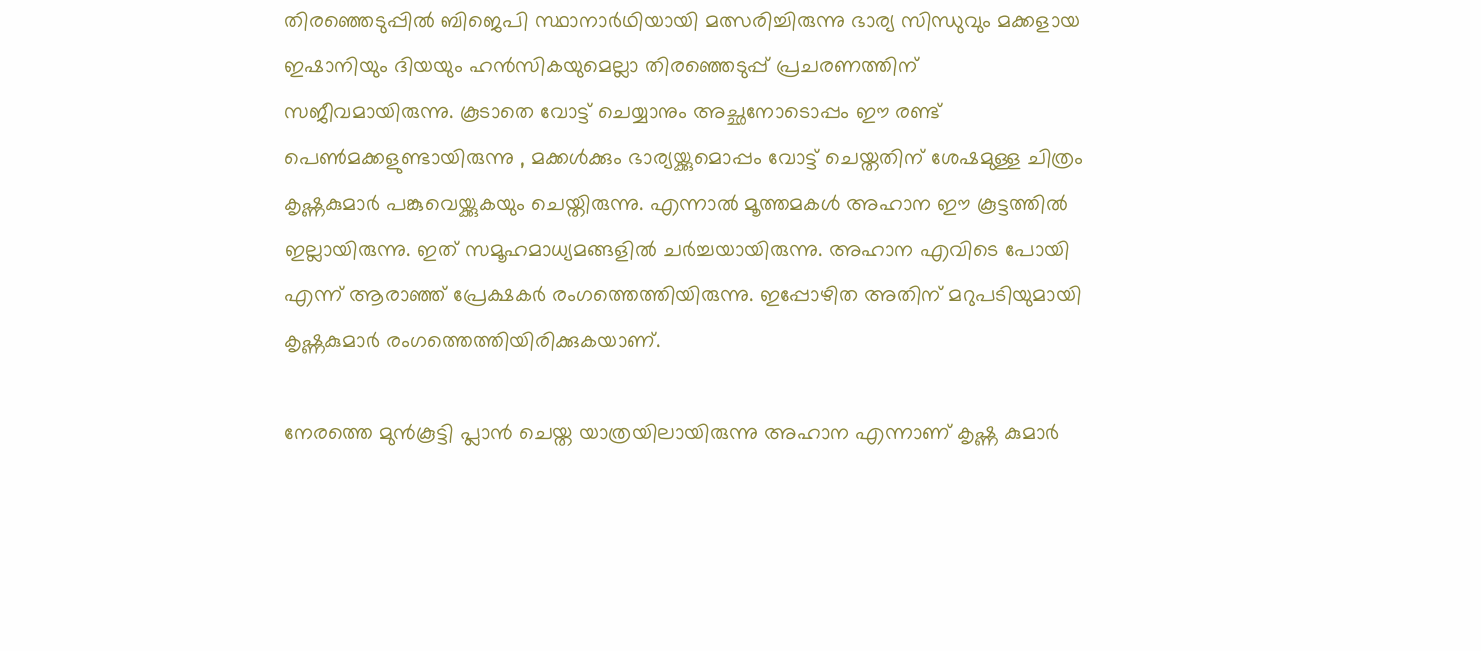തിരഞ്ഞെടുപ്പിൽ ബിജെപി സ്ഥാനാർഥിയായി മത്സരിച്ചിരുന്നു ഭാര്യ സിന്ധുവും മക്കളായ ഇഷാനിയും ദിയയും ഹൻസികയുമെല്ലാ തിരഞ്ഞെടുപ്പ് പ്രചരണത്തിന് സജീവമായിരുന്നു. കൂടാതെ വോട്ട് ചെയ്യാനും അച്ഛനോടൊപ്പം ഈ രണ്ട് പെൺമക്കളുണ്ടായിരുന്നു , മക്കൾക്കും ഭാര്യയ്ക്കുമൊപ്പം വോട്ട് ചെയ്തതിന് ശേഷമുള്ള ചിത്രം കൃഷ്ണകുമാർ പങ്കുവെയ്ക്കുകയും ചെയ്തിരുന്നു. എന്നാൽ മൂത്തമകൾ അഹാന ഈ കൂട്ടത്തിൽ ഇല്ലായിരുന്നു. ഇത് സമൂഹമാധ്യമങ്ങളിൽ ചർച്ചയായിരുന്നു. അഹാന എവിടെ പോയി എന്ന് ആരാഞ്ഞ് പ്രേക്ഷകർ രംഗത്തെത്തിയിരുന്നു. ഇപ്പോഴിത അതിന് മറുപടിയുമായി കൃഷ്ണകുമാർ രംഗത്തെത്തിയിരിക്കുകയാണ്.

നേരത്തെ മുൻകൂട്ടി പ്ലാൻ ചെയ്ത യാത്രയിലായിരുന്നു അഹാന എന്നാണ് കൃഷ്ണ കുമാർ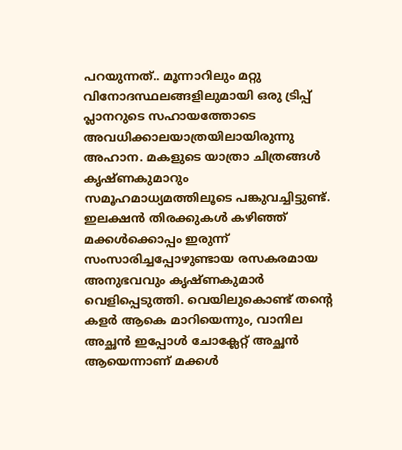പറയുന്നത്.. മൂന്നാറിലും മറ്റു വിനോദസ്ഥലങ്ങളിലുമായി ഒരു ട്രിപ്പ് പ്ലാനറുടെ സഹായത്തോടെ അവധിക്കാലയാത്രയിലായിരുന്നു അഹാന. മകളുടെ യാത്രാ ചിത്രങ്ങൾ കൃഷ്ണകുമാറും സമൂഹമാധ്യമത്തിലൂടെ പങ്കുവച്ചിട്ടുണ്ട്. ഇലക്ഷൻ തിരക്കുകൾ കഴിഞ്ഞ് മക്കൾക്കൊപ്പം ഇരുന്ന് സംസാരിച്ചപ്പോഴുണ്ടായ രസകരമായ അനുഭവവും കൃഷ്ണകുമാർ വെളിപ്പെടുത്തി. വെയിലുകൊണ്ട് തന്റെ കളർ ആകെ മാറിയെന്നും, വാനില അച്ഛൻ ഇപ്പോൾ ചോക്ലേറ്റ് അച്ഛൻ ആയെന്നാണ് മക്കൾ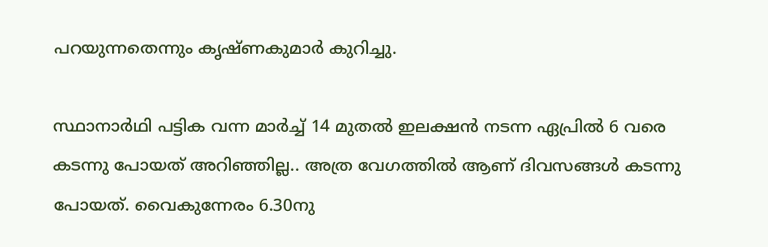പറയുന്നതെന്നും കൃഷ്ണകുമാർ കുറിച്ചു.

സ്ഥാനാർഥി പട്ടിക വന്ന മാർച്ച് 14 മുതൽ ഇലക്ഷൻ നടന്ന ഏപ്രിൽ 6 വരെ കടന്നു പോയത് അറിഞ്ഞില്ല.. അത്ര വേഗത്തിൽ ആണ് ദിവസങ്ങൾ കടന്നു പോയത്. വൈകുന്നേരം 6.30നു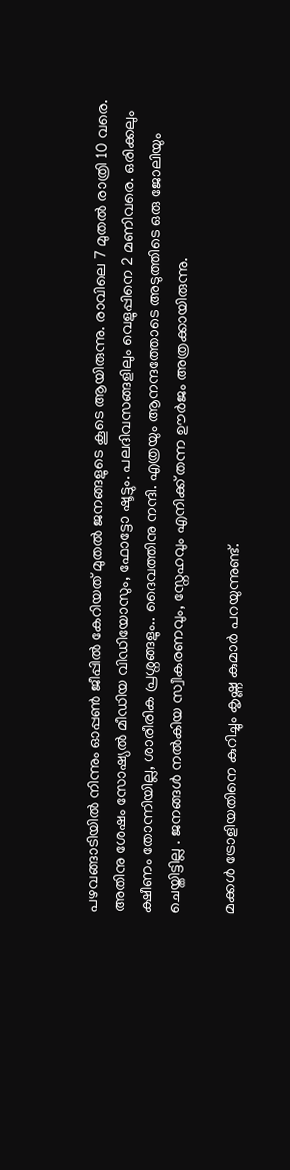പഴവങ്ങാടിയിൽ നിന്നും ഓപ്പൺ ജീപ്പിൽ കേറിയത് മുതൽ ജനങ്ങളുടെ കൂടെ ആയിരുന്നു. രാവിലെ 7 മുതൽ രാത്രി 10 വരെ. അതിനു ശേഷം സോഷ്യൽ മീഡിയ വിഡിയോസും, ഫോട്ടോ ഷൂട്ടും. പലദിവസങ്ങളിലും വെളുപ്പിനെ 2 മണിവരെ. ഒരിക്കലും ക്ഷീണം തോന്നിയില്ല, ശാരീരിക പ്രശ്നങ്ങളും.. ദൈവത്തിനു നന്ദി. എത്രയും ആനന്ദത്തോടെ അടുത്തിടെ ഒരു ജോലിയും ചെയ്തിട്ടില്ല . ജനങ്ങൾ നൽകിയ സ്വീകരണവും, സ്നേഹവും എനിക്ക് തന്ന ഊർജം അത്രക്കായിരുന്നു.

മക്കൾ ട്രോളിയതിനെ കുറിച്ചും കൃഷ്ണ കുമാർ പറയുന്നുണ്ട്.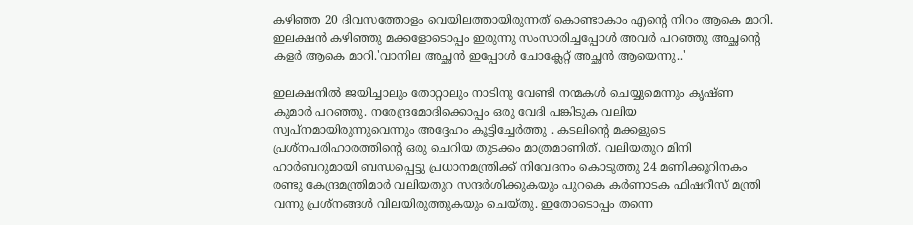കഴിഞ്ഞ 20 ദിവസത്തോളം വെയിലത്തായിരുന്നത് കൊണ്ടാകാം എന്റെ നിറം ആകെ മാറി. ഇലക്ഷൻ കഴിഞ്ഞു മക്കളോടൊപ്പം ഇരുന്നു സംസാരിച്ചപ്പോൾ അവർ പറഞ്ഞു അച്ഛന്റെ കളർ ആകെ മാറി.'വാനില അച്ഛൻ ഇപ്പോൾ ചോക്ലേറ്റ് അച്ഛൻ ആയെന്നു..'

ഇലക്ഷനിൽ ജയിച്ചാലും തോറ്റാലും നാടിനു വേണ്ടി നന്മകൾ ചെയ്യുമെന്നും കൃഷ്ണ കുമാർ പറഞ്ഞു. നരേന്ദ്രമോദിക്കൊപ്പം ഒരു വേദി പങ്കിടുക വലിയ സ്വപ്നമായിരുന്നുവെന്നും അദ്ദേഹം കൂട്ടിച്ചേർത്തു . കടലിന്റെ മക്കളുടെ പ്രശ്നപരിഹാരത്തിന്റെ ഒരു ചെറിയ തുടക്കം മാത്രമാണിത്. വലിയതുറ മിനി ഹാർബറുമായി ബന്ധപ്പെട്ടു പ്രധാനമന്ത്രിക്ക് നിവേദനം കൊടുത്തു 24 മണിക്കൂറിനകം രണ്ടു കേന്ദ്രമന്ത്രിമാർ വലിയതുറ സന്ദർശിക്കുകയും പുറകെ കർണാടക ഫിഷറീസ് മന്ത്രി വന്നു പ്രശ്നങ്ങൾ വിലയിരുത്തുകയും ചെയ്തു. ഇതോടൊപ്പം തന്നെ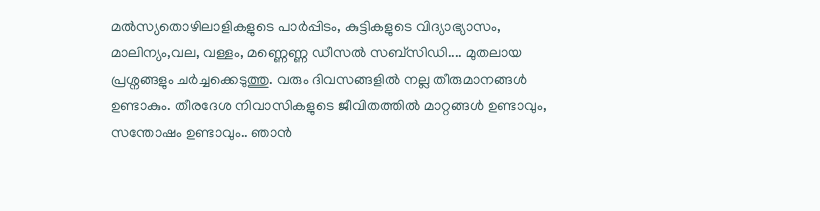മൽസ്യതൊഴിലാളികളുടെ പാർപ്പിടം, കുട്ടികളുടെ വിദ്യാഭ്യാസം, മാലിന്യം,വല, വള്ളം, മണ്ണെണ്ണ ഡീസൽ സബ്സിഡി.... മുതലായ പ്രശ്നങ്ങളും ചർച്ചക്കെടുത്തു. വരും ദിവസങ്ങളിൽ നല്ല തീരുമാനങ്ങൾ ഉണ്ടാകും. തീരദേശ നിവാസികളുടെ ജീവിതത്തിൽ മാറ്റങ്ങൾ ഉണ്ടാവും, സന്തോഷം ഉണ്ടാവും.. ഞാൻ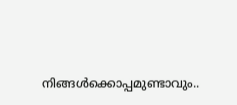നിങ്ങൾക്കൊപ്പമുണ്ടാവും..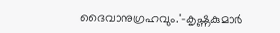ദൈവാനുഗ്രഹവും.'-കൃഷ്ണകുമാർ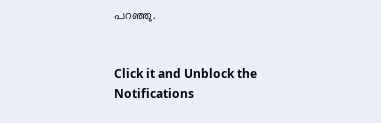പറഞ്ഞു.


Click it and Unblock the Notifications